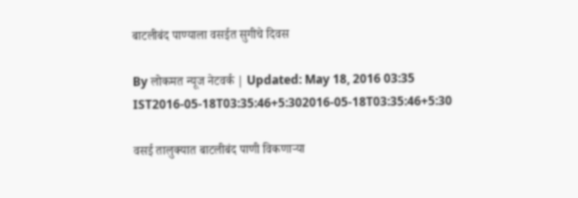बाटलीबंद पाण्याला वसईत सुगीचे दिवस

By लोकमत न्यूज नेटवर्क | Updated: May 18, 2016 03:35 IST2016-05-18T03:35:46+5:302016-05-18T03:35:46+5:30

वसई तालुक्यात बाटलीबंद पाणी विकणाऱ्या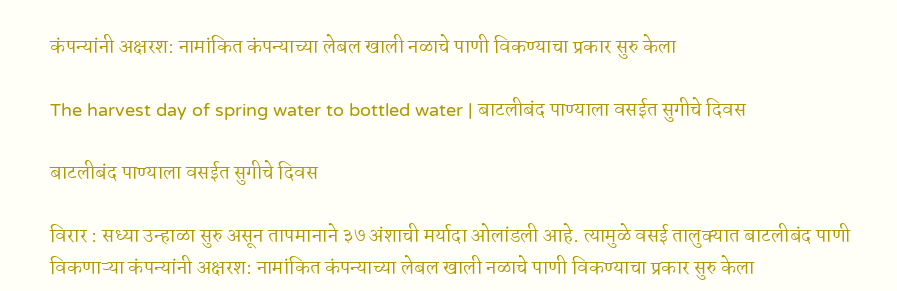कंपन्यांनी अक्षरश: नामांकित कंपन्याच्या लेबल खाली नळाचे पाणी विकण्याचा प्रकार सुरु केला

The harvest day of spring water to bottled water | बाटलीबंद पाण्याला वसईत सुगीचे दिवस

बाटलीबंद पाण्याला वसईत सुगीचे दिवस

विरार : सध्या उन्हाळा सुरु असून तापमानाने ३७ अंशाची मर्यादा ओलांडली आहे. त्यामुळे वसई तालुक्यात बाटलीबंद पाणी विकणाऱ्या कंपन्यांनी अक्षरश: नामांकित कंपन्याच्या लेबल खाली नळाचे पाणी विकण्याचा प्रकार सुरु केला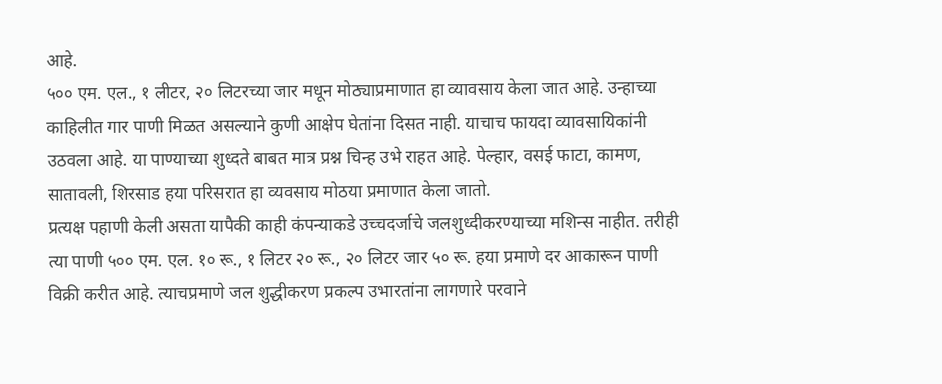आहे.
५०० एम. एल., १ लीटर, २० लिटरच्या जार मधून मोठ्याप्रमाणात हा व्यावसाय केला जात आहे. उन्हाच्या काहिलीत गार पाणी मिळत असल्याने कुणी आक्षेप घेतांना दिसत नाही. याचाच फायदा व्यावसायिकांनी उठवला आहे. या पाण्याच्या शुध्दते बाबत मात्र प्रश्न चिन्ह उभे राहत आहे. पेल्हार, वसई फाटा, कामण, सातावली, शिरसाड हया परिसरात हा व्यवसाय मोठया प्रमाणात केला जातो.
प्रत्यक्ष पहाणी केली असता यापैकी काही कंपन्याकडे उच्चदर्जाचे जलशुध्दीकरण्याच्या मशिन्स नाहीत. तरीही त्या पाणी ५०० एम. एल. १० रू., १ लिटर २० रू., २० लिटर जार ५० रू. हया प्रमाणे दर आकारून पाणी विक्री करीत आहे. त्याचप्रमाणे जल शुद्धीकरण प्रकल्प उभारतांना लागणारे परवाने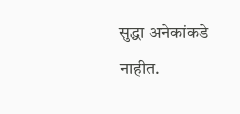सुद्धा अनेकांकडे नाहीत.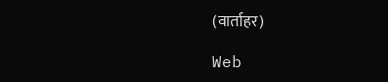(वार्ताहर)

Web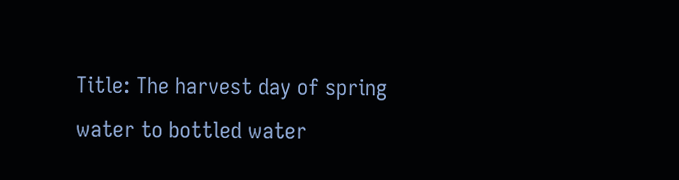Title: The harvest day of spring water to bottled water